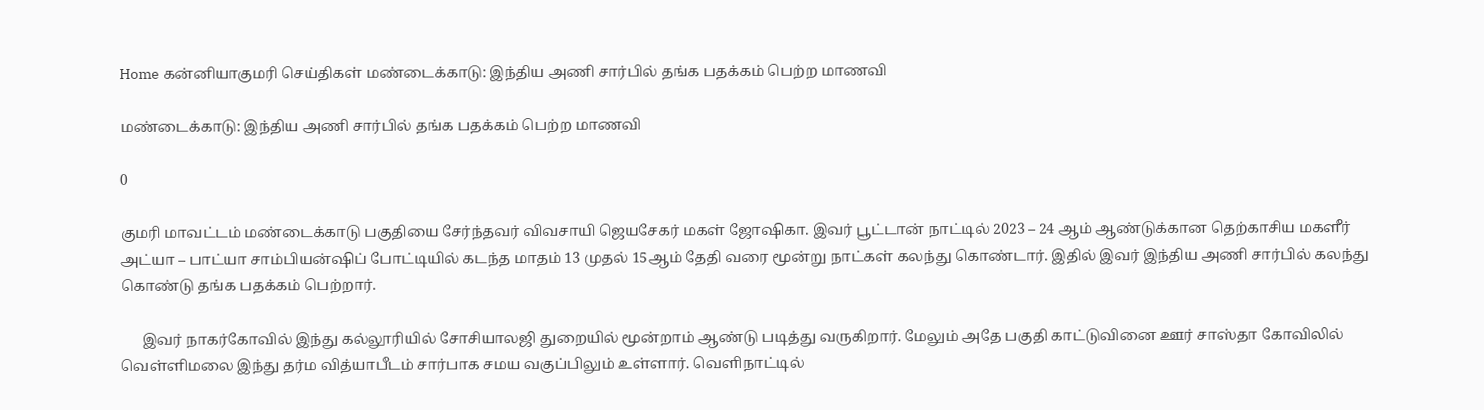Home கன்னியாகுமரி செய்திகள் மண்டைக்காடு: இந்திய அணி சார்பில் தங்க பதக்கம் பெற்ற மாணவி

மண்டைக்காடு: இந்திய அணி சார்பில் தங்க பதக்கம் பெற்ற மாணவி

0

குமரி மாவட்டம் மண்டைக்காடு பகுதியை சேர்ந்தவர் விவசாயி ஜெயசேகர் மகள் ஜோஷிகா. இவர் பூட்டான் நாட்டில் 2023 – 24 ஆம் ஆண்டுக்கான தெற்காசிய மகளீர் அட்யா – பாட்யா சாம்பியன்ஷிப் போட்டியில் கடந்த மாதம் 13 முதல் 15ஆம் தேதி வரை மூன்று நாட்கள் கலந்து கொண்டார். இதில் இவர் இந்திய அணி சார்பில் கலந்து கொண்டு தங்க பதக்கம் பெற்றார்.

      இவர் நாகர்கோவில் இந்து கல்லூரியில் சோசியாலஜி துறையில் மூன்றாம் ஆண்டு படித்து வருகிறார். மேலும் அதே பகுதி காட்டுவினை ஊர் சாஸ்தா கோவிலில் வெள்ளிமலை இந்து தர்ம வித்யாபீடம் சார்பாக சமய வகுப்பிலும் உள்ளார். வெளிநாட்டில்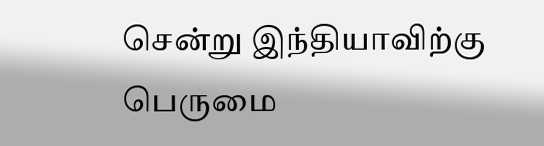சென்று இந்தியாவிற்கு பெருமை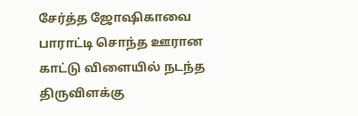சேர்த்த ஜோஷிகாவை பாராட்டி சொந்த ஊரான காட்டு விளையில் நடந்த திருவிளக்கு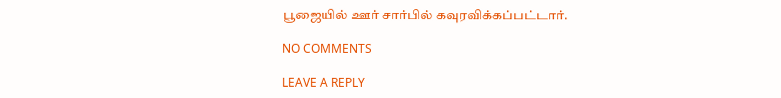பூஜையில் ஊர் சார்பில் கவுரவிக்கப்பட்டார்.

NO COMMENTS

LEAVE A REPLY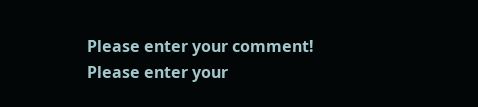Please enter your comment!
Please enter your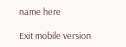name here

Exit mobile version